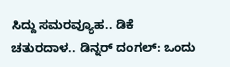ಸಿದ್ದು ಸಮರವ್ಯೂಹ.. ಡಿಕೆ ಚತುರದಾಳ.. ಡಿನ್ನರ್ ದಂಗಲ್: ಒಂದು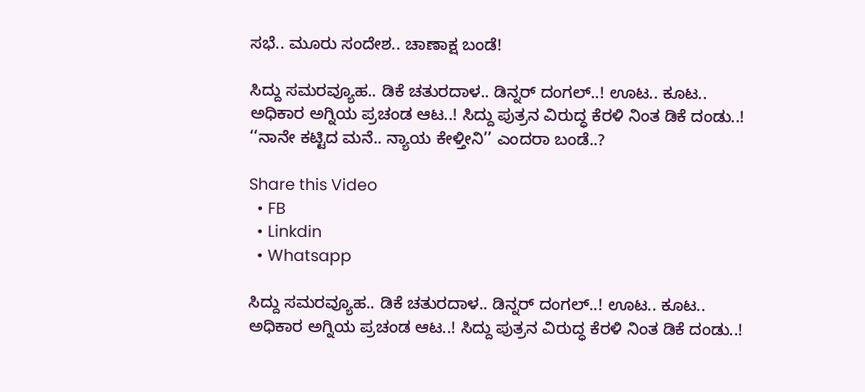ಸಭೆ.. ಮೂರು ಸಂದೇಶ.. ಚಾಣಾಕ್ಷ ಬಂಡೆ!

ಸಿದ್ದು ಸಮರವ್ಯೂಹ.. ಡಿಕೆ ಚತುರದಾಳ.. ಡಿನ್ನರ್ ದಂಗಲ್..! ಊಟ.. ಕೂಟ.. ಅಧಿಕಾರ ಅಗ್ನಿಯ ಪ್ರಚಂಡ ಆಟ..! ಸಿದ್ದು ಪುತ್ರನ ವಿರುದ್ಧ ಕೆರಳಿ ನಿಂತ ಡಿಕೆ ದಂಡು..! ‘‘ನಾನೇ ಕಟ್ಟಿದ ಮನೆ.. ನ್ಯಾಯ ಕೇಳ್ತೀನಿ’’ ಎಂದರಾ ಬಂಡೆ..?

Share this Video
  • FB
  • Linkdin
  • Whatsapp

ಸಿದ್ದು ಸಮರವ್ಯೂಹ.. ಡಿಕೆ ಚತುರದಾಳ.. ಡಿನ್ನರ್ ದಂಗಲ್..! ಊಟ.. ಕೂಟ.. ಅಧಿಕಾರ ಅಗ್ನಿಯ ಪ್ರಚಂಡ ಆಟ..! ಸಿದ್ದು ಪುತ್ರನ ವಿರುದ್ಧ ಕೆರಳಿ ನಿಂತ ಡಿಕೆ ದಂಡು..!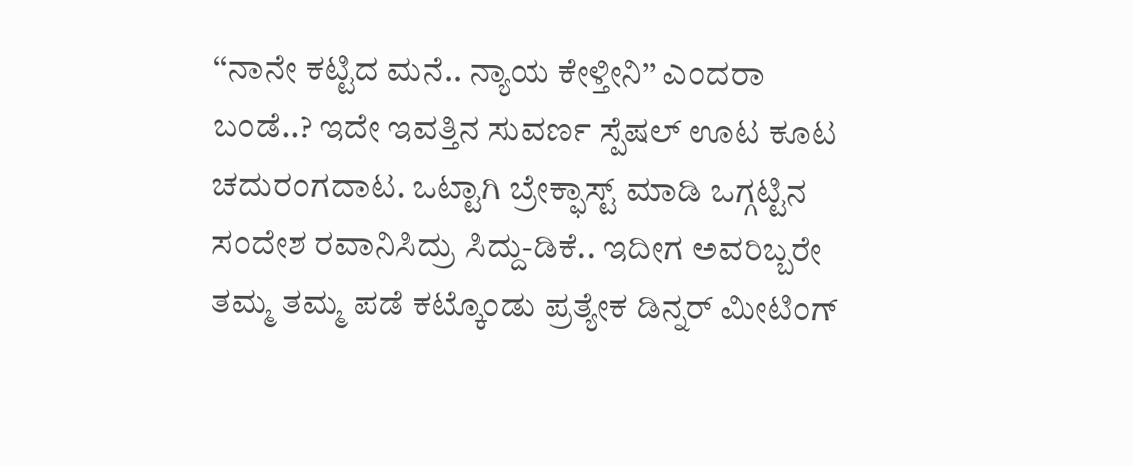‘‘ನಾನೇ ಕಟ್ಟಿದ ಮನೆ.. ನ್ಯಾಯ ಕೇಳ್ತೀನಿ’’ ಎಂದರಾ ಬಂಡೆ..? ಇದೇ ಇವತ್ತಿನ ಸುವರ್ಣ ಸ್ಪೆಷಲ್ ಊಟ ಕೂಟ ಚದುರಂಗದಾಟ. ಒಟ್ಟಾಗಿ ಬ್ರೇಕ್ಫಾಸ್ಟ್ ಮಾಡಿ ಒಗ್ಗಟ್ಟಿನ ಸಂದೇಶ ರವಾನಿಸಿದ್ರು ಸಿದ್ದು-ಡಿಕೆ.. ಇದೀಗ ಅವರಿಬ್ಬರೇ ತಮ್ಮ ತಮ್ಮ ಪಡೆ ಕಟ್ಕೊಂಡು ಪ್ರತ್ಯೇಕ ಡಿನ್ನರ್ ಮೀಟಿಂಗ್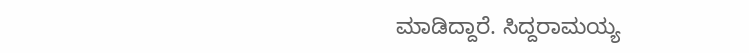ಮಾಡಿದ್ದಾರೆ. ಸಿದ್ದರಾಮಯ್ಯ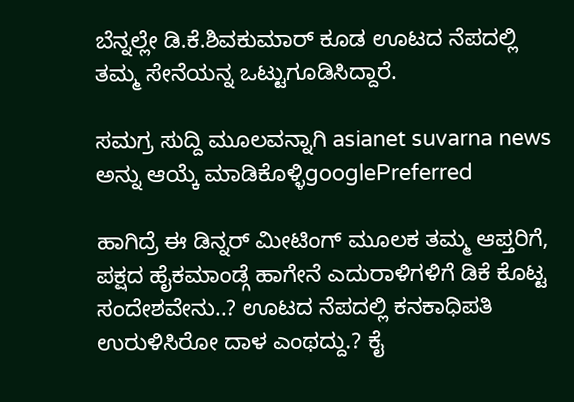ಬೆನ್ನಲ್ಲೇ ಡಿ.ಕೆ.ಶಿವಕುಮಾರ್ ಕೂಡ ಊಟದ ನೆಪದಲ್ಲಿ ತಮ್ಮ ಸೇನೆಯನ್ನ ಒಟ್ಟುಗೂಡಿಸಿದ್ದಾರೆ.

ಸಮಗ್ರ ಸುದ್ದಿ ಮೂಲವನ್ನಾಗಿ asianet suvarna news ಅನ್ನು ಆಯ್ಕೆ ಮಾಡಿಕೊಳ್ಳಿgooglePreferred

ಹಾಗಿದ್ರೆ ಈ ಡಿನ್ನರ್ ಮೀಟಿಂಗ್ ಮೂಲಕ ತಮ್ಮ ಆಪ್ತರಿಗೆ, ಪಕ್ಷದ ಹೈಕಮಾಂಡ್ಗೆ ಹಾಗೇನೆ ಎದುರಾಳಿಗಳಿಗೆ ಡಿಕೆ ಕೊಟ್ಟ ಸಂದೇಶವೇನು..? ಊಟದ ನೆಪದಲ್ಲಿ ಕನಕಾಧಿಪತಿ ಉರುಳಿಸಿರೋ ದಾಳ ಎಂಥದ್ದು.? ಕೈ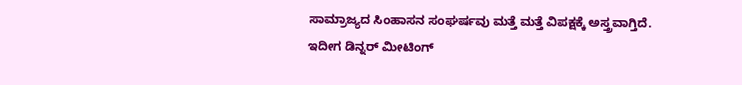ಸಾಮ್ರಾಜ್ಯದ ಸಿಂಹಾಸನ ಸಂಘರ್ಷವು ಮತ್ತೆ ಮತ್ತೆ ವಿಪಕ್ಷಕ್ಕೆ ಅಸ್ತ್ರವಾಗ್ತಿದೆ. ಇದೀಗ ಡಿನ್ನರ್ ಮೀಟಿಂಗ್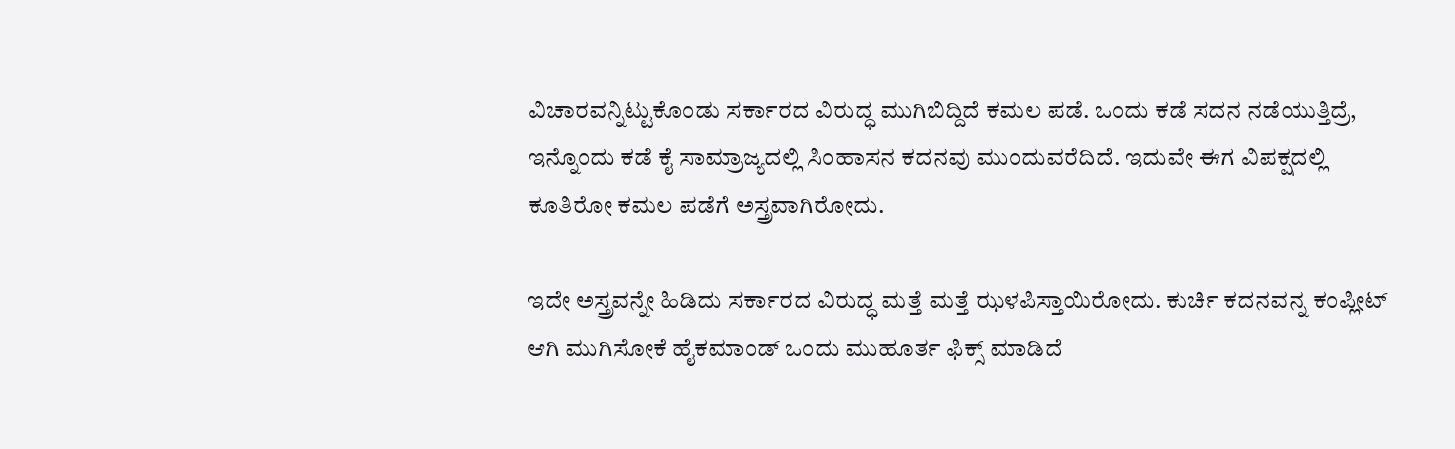ವಿಚಾರವನ್ನಿಟ್ಟುಕೊಂಡು ಸರ್ಕಾರದ ವಿರುದ್ಧ ಮುಗಿಬಿದ್ದಿದೆ ಕಮಲ ಪಡೆ. ಒಂದು ಕಡೆ ಸದನ ನಡೆಯುತ್ತಿದ್ರೆ, ಇನ್ನೊಂದು ಕಡೆ ಕೈ ಸಾಮ್ರಾಜ್ಯದಲ್ಲಿ ಸಿಂಹಾಸನ ಕದನವು ಮುಂದುವರೆದಿದೆ. ಇದುವೇ ಈಗ ವಿಪಕ್ಷದಲ್ಲಿ ಕೂತಿರೋ ಕಮಲ ಪಡೆಗೆ ಅಸ್ತ್ರವಾಗಿರೋದು.

ಇದೇ ಅಸ್ತ್ರವನ್ನೇ ಹಿಡಿದು ಸರ್ಕಾರದ ವಿರುದ್ಧ ಮತ್ತೆ ಮತ್ತೆ ಝಳಪಿಸ್ತಾಯಿರೋದು. ಕುರ್ಚಿ ಕದನವನ್ನ ಕಂಪ್ಲೀಟ್ ಆಗಿ ಮುಗಿಸೋಕೆ ಹೈಕಮಾಂಡ್ ಒಂದು ಮುಹೂರ್ತ ಫಿಕ್ಸ್ ಮಾಡಿದೆ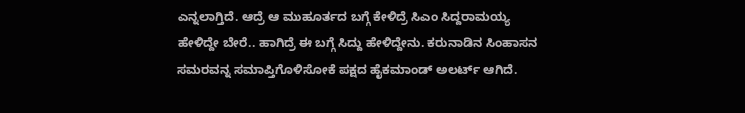ಎನ್ನಲಾಗ್ತಿದೆ. ಆದ್ರೆ ಆ ಮುಹೂರ್ತದ ಬಗ್ಗೆ ಕೇಳಿದ್ರೆ ಸಿಎಂ ಸಿದ್ದರಾಮಯ್ಯ ಹೇಳಿದ್ದೇ ಬೇರೆ.. ಹಾಗಿದ್ರೆ ಈ ಬಗ್ಗೆ ಸಿದ್ದು ಹೇಳಿದ್ದೇನು. ಕರುನಾಡಿನ ಸಿಂಹಾಸನ ಸಮರವನ್ನ ಸಮಾಪ್ತಿಗೊಳಿಸೋಕೆ ಪಕ್ಷದ ಹೈಕಮಾಂಡ್ ಅಲರ್ಟ್ ಆಗಿದೆ.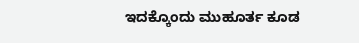ಇದಕ್ಕೊಂದು ಮುಹೂರ್ತ ಕೂಡ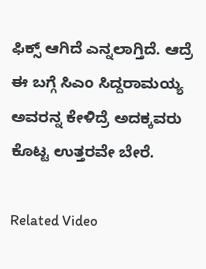ಫಿಕ್ಸ್ ಆಗಿದೆ ಎನ್ನಲಾಗ್ತಿದೆ. ಆದ್ರೆ ಈ ಬಗ್ಗೆ ಸಿಎಂ ಸಿದ್ದರಾಮಯ್ಯ ಅವರನ್ನ ಕೇಳಿದ್ರೆ ಅದಕ್ಕವರು ಕೊಟ್ಟ ಉತ್ತರವೇ ಬೇರೆ.

Related Video